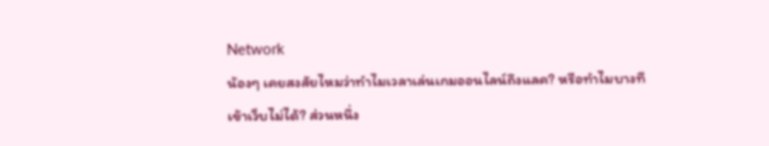Network
น้องๆ เคยสงสัยไหมว่าทำไมเวลาเล่นเกมออนไลน์ถึงแลค? หรือทำไมบางทีเข้าเว็บไม่ได้? ส่วนหนึ่ง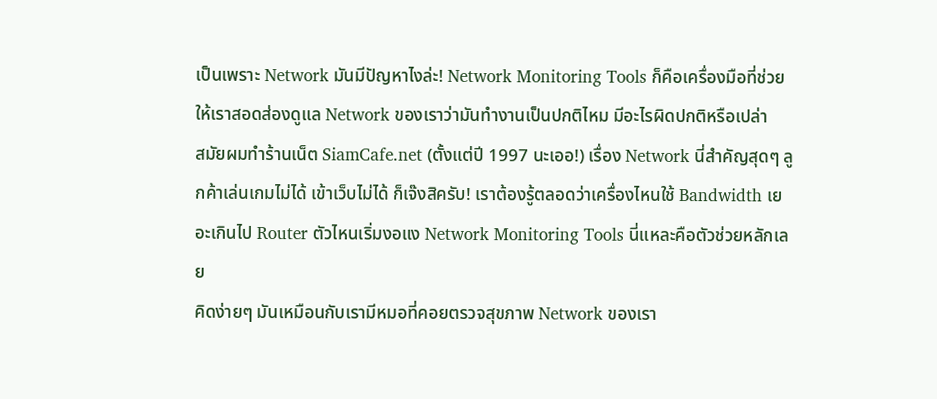เป็นเพราะ Network มันมีปัญหาไงล่ะ! Network Monitoring Tools ก็คือเครื่องมือที่ช่วยให้เราสอดส่องดูแล Network ของเราว่ามันทำงานเป็นปกติไหม มีอะไรผิดปกติหรือเปล่า
สมัยผมทำร้านเน็ต SiamCafe.net (ตั้งแต่ปี 1997 นะเออ!) เรื่อง Network นี่สำคัญสุดๆ ลูกค้าเล่นเกมไม่ได้ เข้าเว็บไม่ได้ ก็เจ๊งสิครับ! เราต้องรู้ตลอดว่าเครื่องไหนใช้ Bandwidth เยอะเกินไป Router ตัวไหนเริ่มงอแง Network Monitoring Tools นี่แหละคือตัวช่วยหลักเลย
คิดง่ายๆ มันเหมือนกับเรามีหมอที่คอยตรวจสุขภาพ Network ของเรา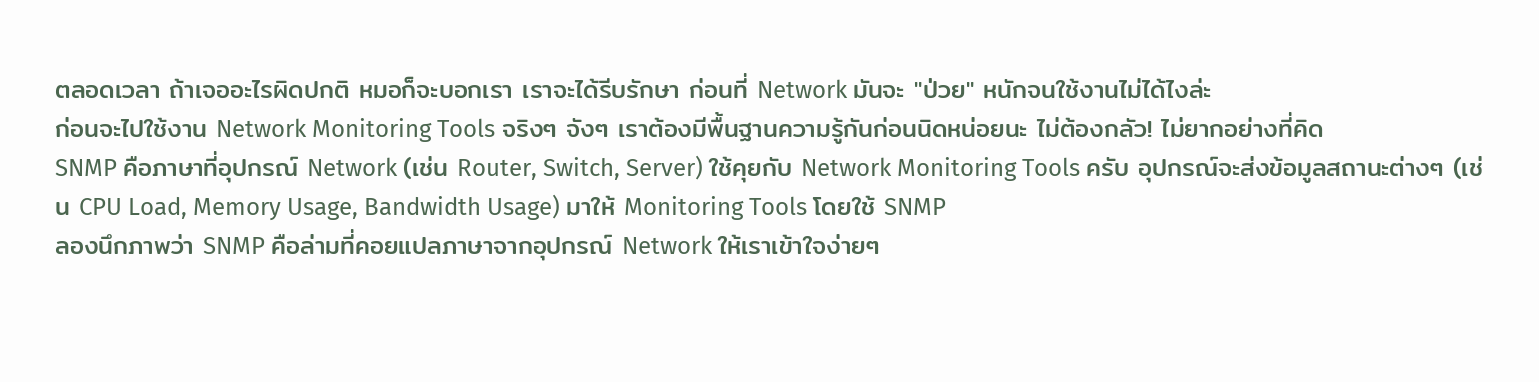ตลอดเวลา ถ้าเจออะไรผิดปกติ หมอก็จะบอกเรา เราจะได้รีบรักษา ก่อนที่ Network มันจะ "ป่วย" หนักจนใช้งานไม่ได้ไงล่ะ
ก่อนจะไปใช้งาน Network Monitoring Tools จริงๆ จังๆ เราต้องมีพื้นฐานความรู้กันก่อนนิดหน่อยนะ ไม่ต้องกลัว! ไม่ยากอย่างที่คิด
SNMP คือภาษาที่อุปกรณ์ Network (เช่น Router, Switch, Server) ใช้คุยกับ Network Monitoring Tools ครับ อุปกรณ์จะส่งข้อมูลสถานะต่างๆ (เช่น CPU Load, Memory Usage, Bandwidth Usage) มาให้ Monitoring Tools โดยใช้ SNMP
ลองนึกภาพว่า SNMP คือล่ามที่คอยแปลภาษาจากอุปกรณ์ Network ให้เราเข้าใจง่ายๆ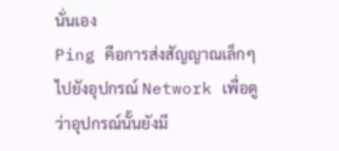นั่นเอง
Ping คือการส่งสัญญาณเล็กๆ ไปยังอุปกรณ์ Network เพื่อดูว่าอุปกรณ์นั้นยังมี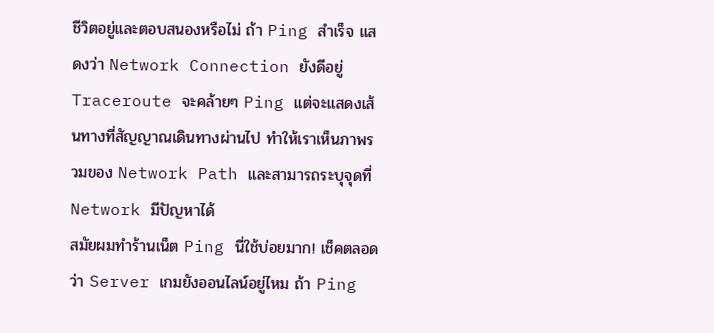ชีวิตอยู่และตอบสนองหรือไม่ ถ้า Ping สำเร็จ แสดงว่า Network Connection ยังดีอยู่
Traceroute จะคล้ายๆ Ping แต่จะแสดงเส้นทางที่สัญญาณเดินทางผ่านไป ทำให้เราเห็นภาพรวมของ Network Path และสามารถระบุจุดที่ Network มีปัญหาได้
สมัยผมทำร้านเน็ต Ping นี่ใช้บ่อยมาก! เช็คตลอดว่า Server เกมยังออนไลน์อยู่ไหม ถ้า Ping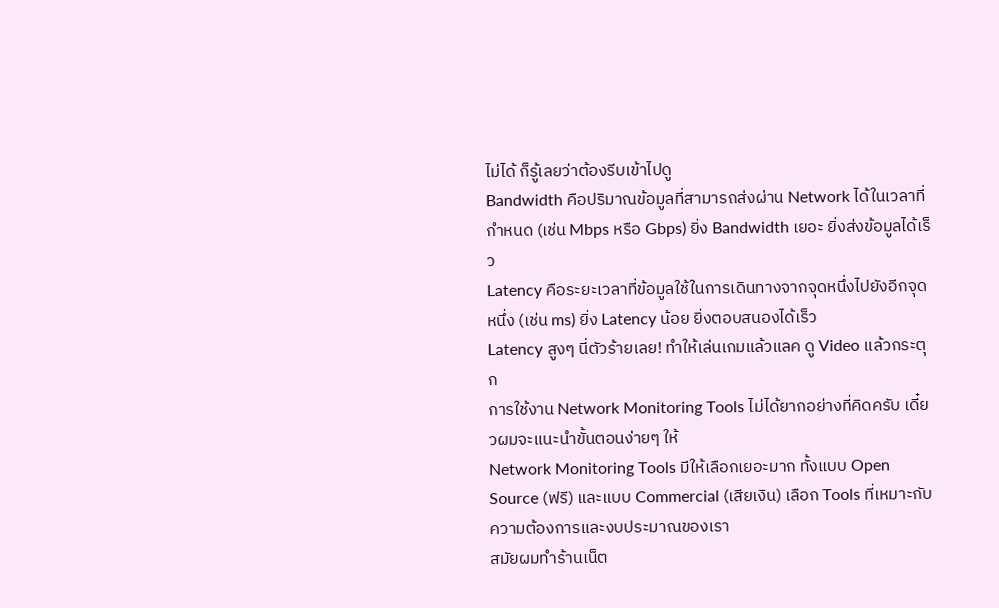ไม่ได้ ก็รู้เลยว่าต้องรีบเข้าไปดู
Bandwidth คือปริมาณข้อมูลที่สามารถส่งผ่าน Network ได้ในเวลาที่กำหนด (เช่น Mbps หรือ Gbps) ยิ่ง Bandwidth เยอะ ยิ่งส่งข้อมูลได้เร็ว
Latency คือระยะเวลาที่ข้อมูลใช้ในการเดินทางจากจุดหนึ่งไปยังอีกจุดหนึ่ง (เช่น ms) ยิ่ง Latency น้อย ยิ่งตอบสนองได้เร็ว
Latency สูงๆ นี่ตัวร้ายเลย! ทำให้เล่นเกมแล้วแลค ดู Video แล้วกระตุก
การใช้งาน Network Monitoring Tools ไม่ได้ยากอย่างที่คิดครับ เดี๋ยวผมจะแนะนำขั้นตอนง่ายๆ ให้
Network Monitoring Tools มีให้เลือกเยอะมาก ทั้งแบบ Open Source (ฟรี) และแบบ Commercial (เสียเงิน) เลือก Tools ที่เหมาะกับความต้องการและงบประมาณของเรา
สมัยผมทำร้านเน็ต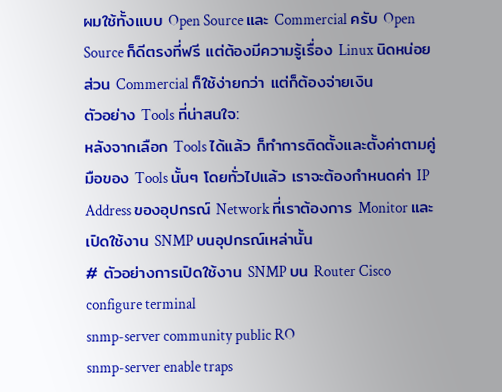ผมใช้ทั้งแบบ Open Source และ Commercial ครับ Open Source ก็ดีตรงที่ฟรี แต่ต้องมีความรู้เรื่อง Linux นิดหน่อย ส่วน Commercial ก็ใช้ง่ายกว่า แต่ก็ต้องจ่ายเงิน
ตัวอย่าง Tools ที่น่าสนใจ:
หลังจากเลือก Tools ได้แล้ว ก็ทำการติดตั้งและตั้งค่าตามคู่มือของ Tools นั้นๆ โดยทั่วไปแล้ว เราจะต้องกำหนดค่า IP Address ของอุปกรณ์ Network ที่เราต้องการ Monitor และเปิดใช้งาน SNMP บนอุปกรณ์เหล่านั้น
# ตัวอย่างการเปิดใช้งาน SNMP บน Router Cisco
configure terminal
snmp-server community public RO
snmp-server enable traps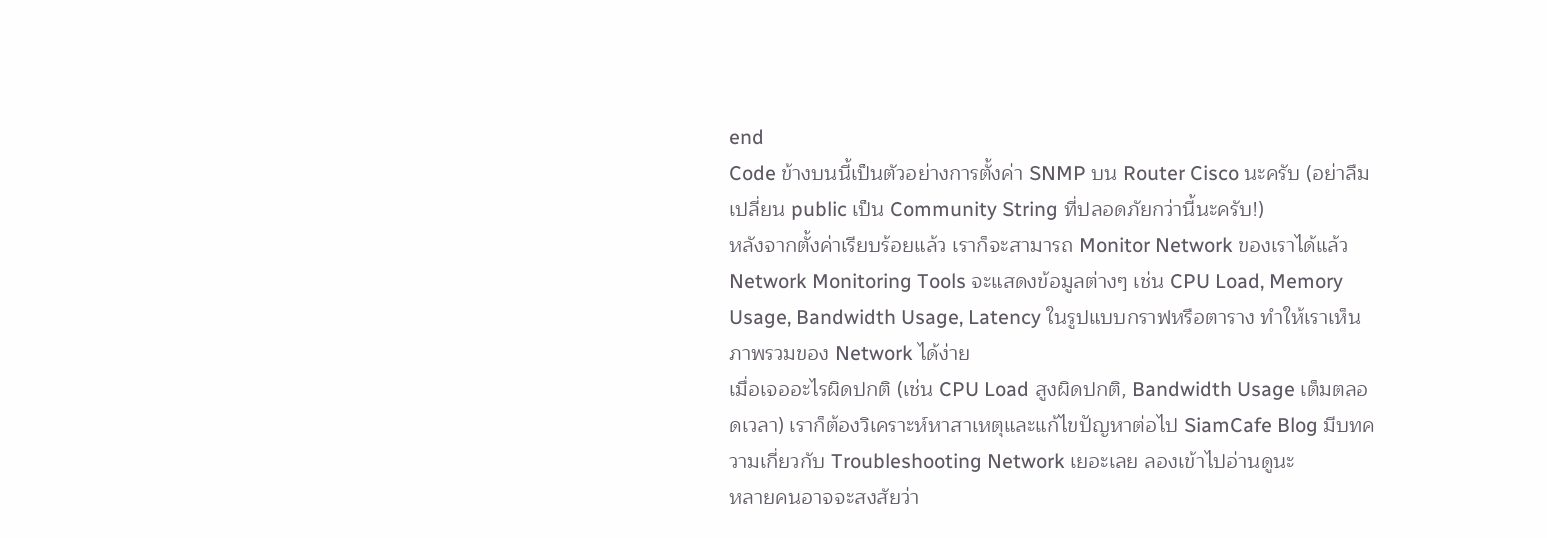end
Code ข้างบนนี้เป็นตัวอย่างการตั้งค่า SNMP บน Router Cisco นะครับ (อย่าลืมเปลี่ยน public เป็น Community String ที่ปลอดภัยกว่านี้นะครับ!)
หลังจากตั้งค่าเรียบร้อยแล้ว เราก็จะสามารถ Monitor Network ของเราได้แล้ว Network Monitoring Tools จะแสดงข้อมูลต่างๆ เช่น CPU Load, Memory Usage, Bandwidth Usage, Latency ในรูปแบบกราฟหรือตาราง ทำให้เราเห็นภาพรวมของ Network ได้ง่าย
เมื่อเจออะไรผิดปกติ (เช่น CPU Load สูงผิดปกติ, Bandwidth Usage เต็มตลอดเวลา) เราก็ต้องวิเคราะห์หาสาเหตุและแก้ไขปัญหาต่อไป SiamCafe Blog มีบทความเกี่ยวกับ Troubleshooting Network เยอะเลย ลองเข้าไปอ่านดูนะ
หลายคนอาจจะสงสัยว่า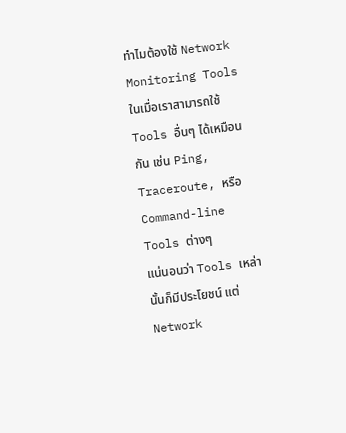ทำไมต้องใช้ Network Monitoring Tools ในเมื่อเราสามารถใช้ Tools อื่นๆ ได้เหมือนกัน เช่น Ping, Traceroute, หรือ Command-line Tools ต่างๆ
แน่นอนว่า Tools เหล่านั้นก็มีประโยชน์ แต่ Network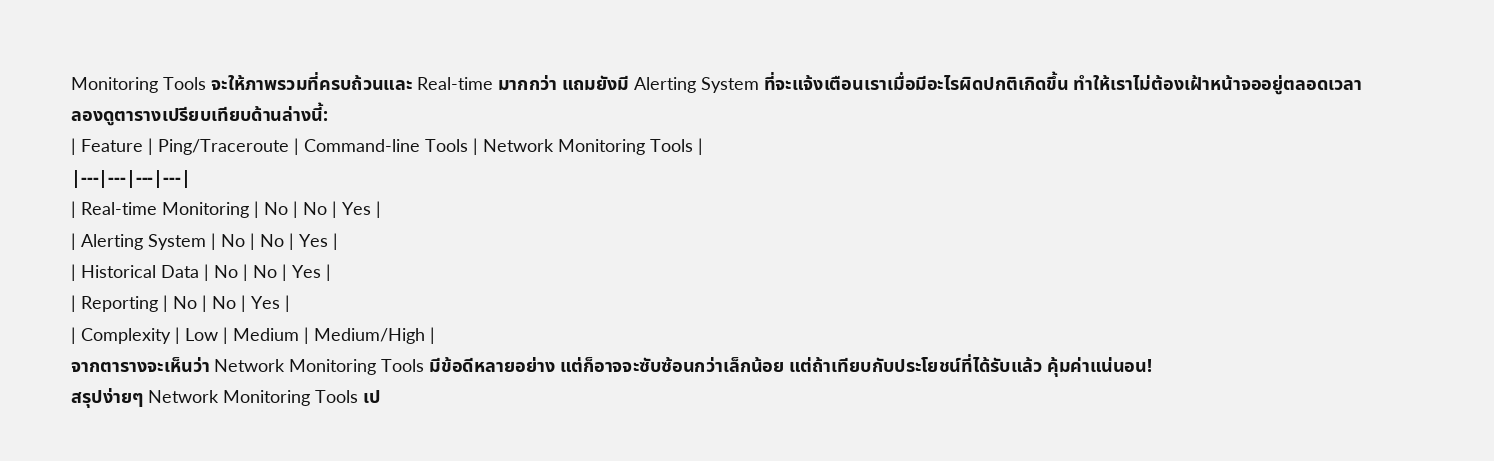Monitoring Tools จะให้ภาพรวมที่ครบถ้วนและ Real-time มากกว่า แถมยังมี Alerting System ที่จะแจ้งเตือนเราเมื่อมีอะไรผิดปกติเกิดขึ้น ทำให้เราไม่ต้องเฝ้าหน้าจออยู่ตลอดเวลา
ลองดูตารางเปรียบเทียบด้านล่างนี้:
| Feature | Ping/Traceroute | Command-line Tools | Network Monitoring Tools |
|---|---|---|---|
| Real-time Monitoring | No | No | Yes |
| Alerting System | No | No | Yes |
| Historical Data | No | No | Yes |
| Reporting | No | No | Yes |
| Complexity | Low | Medium | Medium/High |
จากตารางจะเห็นว่า Network Monitoring Tools มีข้อดีหลายอย่าง แต่ก็อาจจะซับซ้อนกว่าเล็กน้อย แต่ถ้าเทียบกับประโยชน์ที่ได้รับแล้ว คุ้มค่าแน่นอน!
สรุปง่ายๆ Network Monitoring Tools เป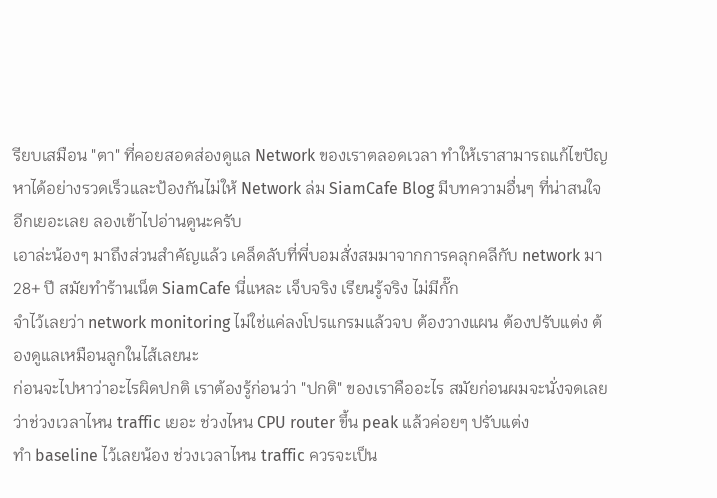รียบเสมือน "ตา" ที่คอยสอดส่องดูแล Network ของเราตลอดเวลา ทำให้เราสามารถแก้ไขปัญหาได้อย่างรวดเร็วและป้องกันไม่ให้ Network ล่ม SiamCafe Blog มีบทความอื่นๆ ที่น่าสนใจอีกเยอะเลย ลองเข้าไปอ่านดูนะครับ
เอาล่ะน้องๆ มาถึงส่วนสำคัญแล้ว เคล็ดลับที่พี่บอมสั่งสมมาจากการคลุกคลีกับ network มา 28+ ปี สมัยทำร้านเน็ต SiamCafe นี่แหละ เจ็บจริง เรียนรู้จริง ไม่มีกั๊ก
จำไว้เลยว่า network monitoring ไม่ใช่แค่ลงโปรแกรมแล้วจบ ต้องวางแผน ต้องปรับแต่ง ต้องดูแลเหมือนลูกในไส้เลยนะ
ก่อนจะไปหาว่าอะไรผิดปกติ เราต้องรู้ก่อนว่า "ปกติ" ของเราคืออะไร สมัยก่อนผมจะนั่งจดเลยว่าช่วงเวลาไหน traffic เยอะ ช่วงไหน CPU router ขึ้น peak แล้วค่อยๆ ปรับแต่ง
ทำ baseline ไว้เลยน้อง ช่วงเวลาไหน traffic ควรจะเป็น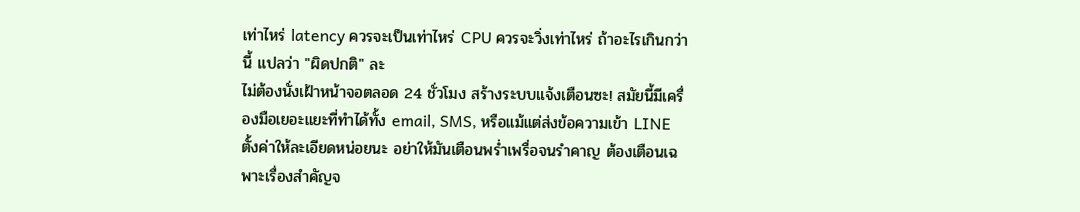เท่าไหร่ latency ควรจะเป็นเท่าไหร่ CPU ควรจะวิ่งเท่าไหร่ ถ้าอะไรเกินกว่านี้ แปลว่า "ผิดปกติ" ละ
ไม่ต้องนั่งเฝ้าหน้าจอตลอด 24 ชั่วโมง สร้างระบบแจ้งเตือนซะ! สมัยนี้มีเครื่องมือเยอะแยะที่ทำได้ทั้ง email, SMS, หรือแม้แต่ส่งข้อความเข้า LINE
ตั้งค่าให้ละเอียดหน่อยนะ อย่าให้มันเตือนพร่ำเพรื่อจนรำคาญ ต้องเตือนเฉพาะเรื่องสำคัญจ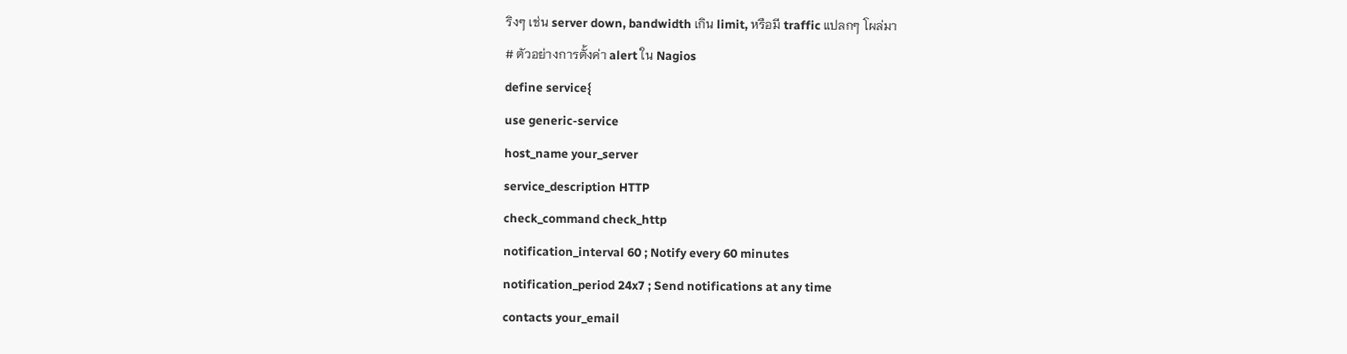ริงๆ เช่น server down, bandwidth เกิน limit, หรือมี traffic แปลกๆ โผล่มา
# ตัวอย่างการตั้งค่า alert ใน Nagios
define service{
use generic-service
host_name your_server
service_description HTTP
check_command check_http
notification_interval 60 ; Notify every 60 minutes
notification_period 24x7 ; Send notifications at any time
contacts your_email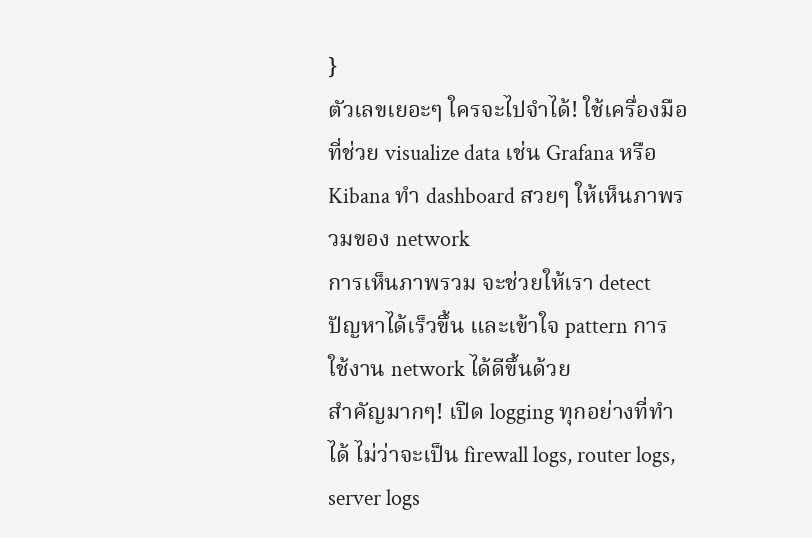}
ตัวเลขเยอะๆ ใครจะไปจำได้! ใช้เครื่องมือที่ช่วย visualize data เช่น Grafana หรือ Kibana ทำ dashboard สวยๆ ให้เห็นภาพรวมของ network
การเห็นภาพรวม จะช่วยให้เรา detect ปัญหาได้เร็วขึ้น และเข้าใจ pattern การใช้งาน network ได้ดีขึ้นด้วย
สำคัญมากๆ! เปิด logging ทุกอย่างที่ทำได้ ไม่ว่าจะเป็น firewall logs, router logs, server logs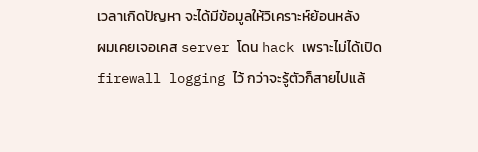เวลาเกิดปัญหา จะได้มีข้อมูลให้วิเคราะห์ย้อนหลัง
ผมเคยเจอเคส server โดน hack เพราะไม่ได้เปิด firewall logging ไว้ กว่าจะรู้ตัวก็สายไปแล้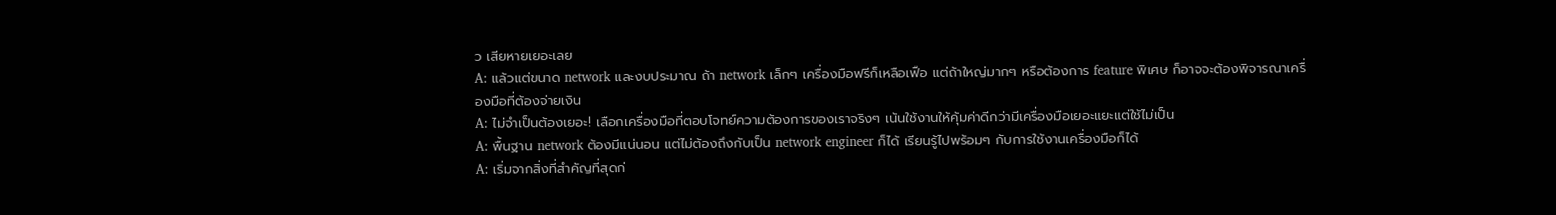ว เสียหายเยอะเลย
A: แล้วแต่ขนาด network และงบประมาณ ถ้า network เล็กๆ เครื่องมือฟรีก็เหลือเฟือ แต่ถ้าใหญ่มากๆ หรือต้องการ feature พิเศษ ก็อาจจะต้องพิจารณาเครื่องมือที่ต้องจ่ายเงิน
A: ไม่จำเป็นต้องเยอะ! เลือกเครื่องมือที่ตอบโจทย์ความต้องการของเราจริงๆ เน้นใช้งานให้คุ้มค่าดีกว่ามีเครื่องมือเยอะแยะแต่ใช้ไม่เป็น
A: พื้นฐาน network ต้องมีแน่นอน แต่ไม่ต้องถึงกับเป็น network engineer ก็ได้ เรียนรู้ไปพร้อมๆ กับการใช้งานเครื่องมือก็ได้
A: เริ่มจากสิ่งที่สำคัญที่สุดก่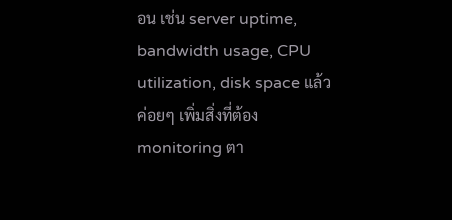อน เช่น server uptime, bandwidth usage, CPU utilization, disk space แล้วค่อยๆ เพิ่มสิ่งที่ต้อง monitoring ตา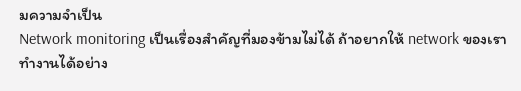มความจำเป็น
Network monitoring เป็นเรื่องสำคัญที่มองข้ามไม่ได้ ถ้าอยากให้ network ของเราทำงานได้อย่าง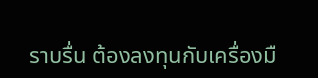ราบรื่น ต้องลงทุนกับเครื่องมื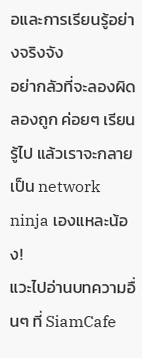อและการเรียนรู้อย่างจริงจัง
อย่ากลัวที่จะลองผิดลองถูก ค่อยๆ เรียนรู้ไป แล้วเราจะกลายเป็น network ninja เองแหละน้อง!
แวะไปอ่านบทความอื่นๆ ที่ SiamCafe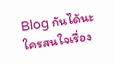Blog กันได้นะ
ใครสนใจเรื่อง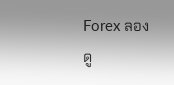Forex ลองดู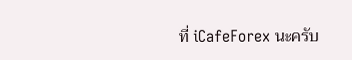ที่ iCafeForex นะครับ